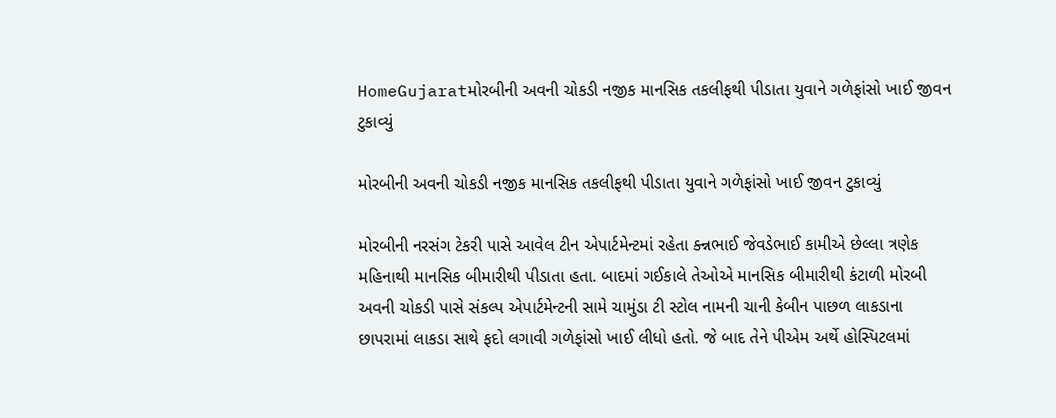HomeGujaratમોરબીની અવની ચોકડી નજીક માનસિક તકલીફથી પીડાતા યુવાને ગળેફાંસો ખાઈ જીવન ટુકાવ્યું

મોરબીની અવની ચોકડી નજીક માનસિક તકલીફથી પીડાતા યુવાને ગળેફાંસો ખાઈ જીવન ટુકાવ્યું

મોરબીની નરસંગ ટેકરી પાસે આવેલ ટીન એપાર્ટમેન્ટમાં રહેતા ક્ન્નભાઈ જેવડેભાઈ કામીએ છેલ્લા ત્રણેક મહિનાથી માનસિક બીમારીથી પીડાતા હતા. બાદમાં ગઈકાલે તેઓએ માનસિક બીમારીથી કંટાળી મોરબી અવની ચોકડી પાસે સંકલ્પ એપાર્ટમેન્ટની સામે ચામુંડા ટી સ્ટોલ નામની ચાની કેબીન પાછળ લાકડાના છાપરામાં લાકડા સાથે ફદો લગાવી ગળેફાંસો ખાઈ લીધો હતો. જે બાદ તેને પીએમ અર્થે હોસ્પિટલમાં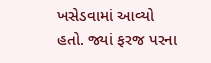ખસેડવામાં આવ્યો હતો. જ્યાં ફરજ પરના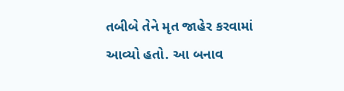તબીબે તેને મૃત જાહેર કરવામાં આવ્યો હતો. આ બનાવ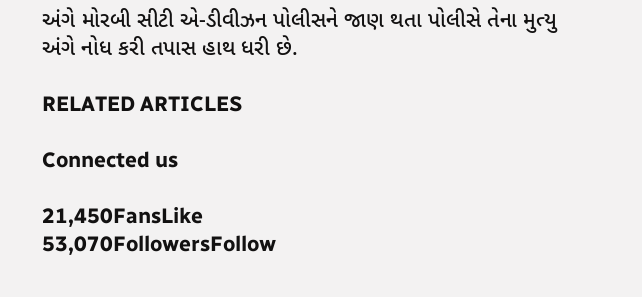અંગે મોરબી સીટી એ-ડીવીઝન પોલીસને જાણ થતા પોલીસે તેના મુત્યુ અંગે નોધ કરી તપાસ હાથ ધરી છે.

RELATED ARTICLES

Connected us

21,450FansLike
53,070FollowersFollow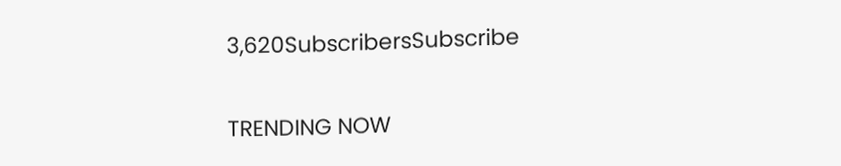3,620SubscribersSubscribe

TRENDING NOW